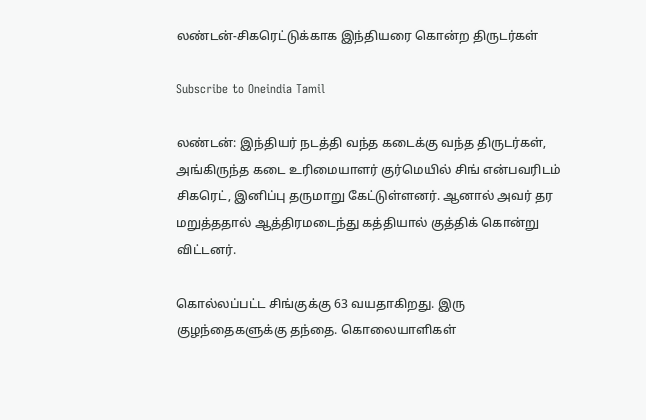லண்டன்-சிகரெட்டுக்காக இந்தியரை கொன்ற திருடர்கள்

Subscribe to Oneindia Tamil

லண்டன்: இந்தியர் நடத்தி வந்த கடைக்கு வந்த திருடர்கள், அங்கிருந்த கடை உரிமையாளர் குர்மெயில் சிங் என்பவரிடம் சிகரெட், இனிப்பு தருமாறு கேட்டுள்ளனர். ஆனால் அவர் தர மறுத்ததால் ஆத்திரமடைந்து கத்தியால் குத்திக் கொன்று விட்டனர்.

கொல்லப்பட்ட சிங்குக்கு 63 வயதாகிறது. இரு குழந்தைகளுக்கு தந்தை. கொலையாளிகள்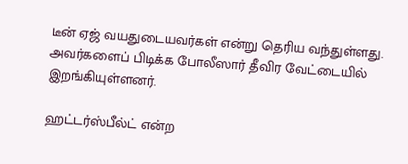டீன் ஏஜ் வயதுடையவர்கள் என்று தெரிய வந்துள்ளது. அவர்களைப் பிடிக்க போலீஸார் தீவிர வேட்டையில் இறங்கியுள்ளனர்.

ஹட்டர்ஸ்பீல்ட் என்ற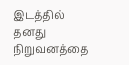இடத்தில் தனது நிறுவனத்தை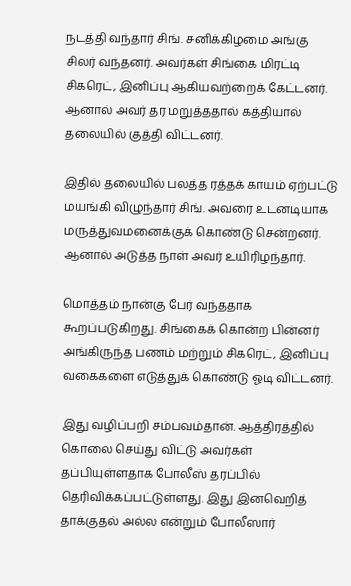நடத்தி வந்தார் சிங். சனிக்கிழமை அங்கு சிலர் வந்தனர். அவர்கள் சிங்கை மிரட்டி சிகரெட், இனிப்பு ஆகியவற்றைக் கேட்டனர். ஆனால் அவர் தர மறுத்ததால் கத்தியால் தலையில் குத்தி விட்டனர்.

இதில் தலையில் பலத்த ரத்தக் காயம் ஏற்பட்டு மயங்கி விழுந்தார் சிங். அவரை உடனடியாக மருத்துவமனைக்குக் கொண்டு சென்றனர். ஆனால் அடுத்த நாள் அவர் உயிரிழந்தார்.

மொத்தம் நான்கு பேர் வந்ததாக கூறப்படுகிறது. சிங்கைக் கொன்ற பின்னர் அங்கிருந்த பணம் மற்றும் சிகரெட், இனிப்பு வகைகளை எடுத்துக் கொண்டு ஓடி விட்டனர்.

இது வழிப்பறி சம்பவம்தான். ஆத்திரத்தில் கொலை செய்து விட்டு அவர்கள் தப்பியுள்ளதாக போலீஸ் தரப்பில் தெரிவிக்கப்பட்டுள்ளது. இது இனவெறித் தாக்குதல் அல்ல என்றும் போலீஸார்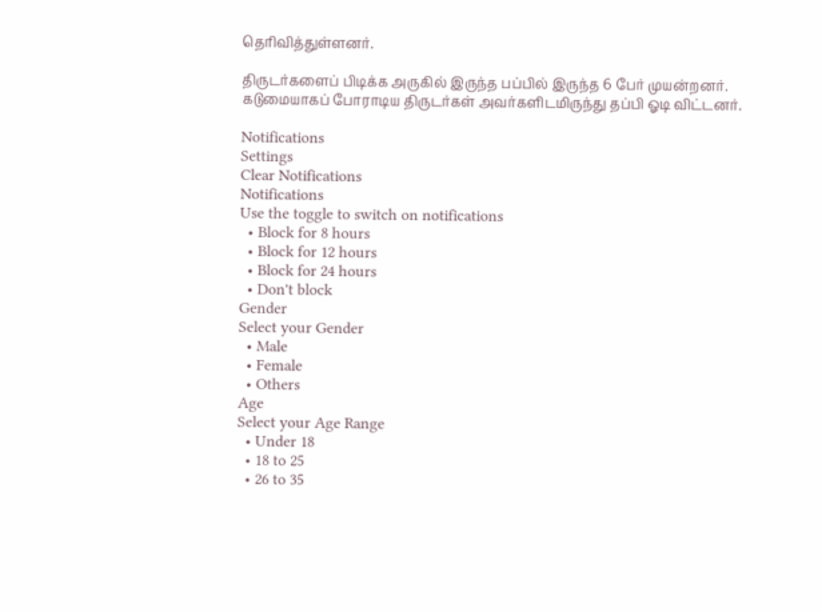தெரிவித்துள்ளனர்.

திருடர்களைப் பிடிக்க அருகில் இருந்த பப்பில் இருந்த 6 பேர் முயன்றனர். கடுமையாகப் போராடிய திருடர்கள் அவர்களிடமிருந்து தப்பி ஓடி விட்டனர்.

Notifications
Settings
Clear Notifications
Notifications
Use the toggle to switch on notifications
  • Block for 8 hours
  • Block for 12 hours
  • Block for 24 hours
  • Don't block
Gender
Select your Gender
  • Male
  • Female
  • Others
Age
Select your Age Range
  • Under 18
  • 18 to 25
  • 26 to 35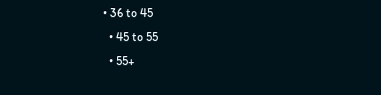• 36 to 45
  • 45 to 55
  • 55+